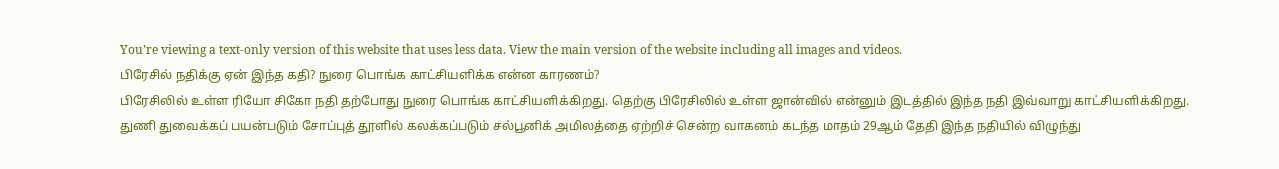You’re viewing a text-only version of this website that uses less data. View the main version of the website including all images and videos.
பிரேசில் நதிக்கு ஏன் இந்த கதி? நுரை பொங்க காட்சியளிக்க என்ன காரணம்?
பிரேசிலில் உள்ள ரியோ சிகோ நதி தற்போது நுரை பொங்க காட்சியளிக்கிறது. தெற்கு பிரேசிலில் உள்ள ஜான்வில் என்னும் இடத்தில் இந்த நதி இவ்வாறு காட்சியளிக்கிறது.
துணி துவைக்கப் பயன்படும் சோப்புத் தூளில் கலக்கப்படும் சல்பூனிக் அமிலத்தை ஏற்றிச் சென்ற வாகனம் கடந்த மாதம் 29ஆம் தேதி இந்த நதியில் விழுந்து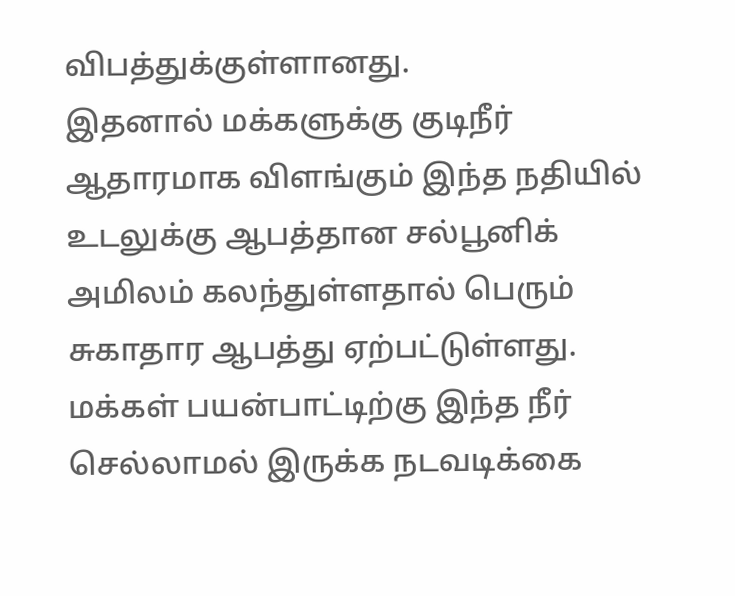விபத்துக்குள்ளானது.
இதனால் மக்களுக்கு குடிநீர் ஆதாரமாக விளங்கும் இந்த நதியில் உடலுக்கு ஆபத்தான சல்பூனிக் அமிலம் கலந்துள்ளதால் பெரும் சுகாதார ஆபத்து ஏற்பட்டுள்ளது. மக்கள் பயன்பாட்டிற்கு இந்த நீர் செல்லாமல் இருக்க நடவடிக்கை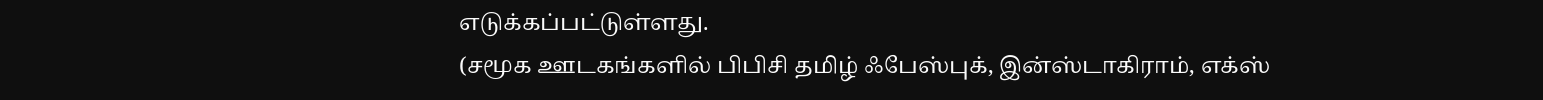எடுக்கப்பட்டுள்ளது.
(சமூக ஊடகங்களில் பிபிசி தமிழ் ஃபேஸ்புக், இன்ஸ்டாகிராம், எக்ஸ்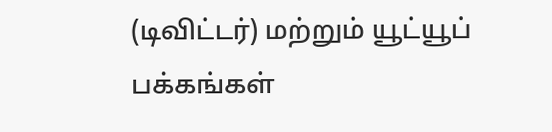(டிவிட்டர்) மற்றும் யூட்யூப் பக்கங்கள்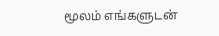மூலம் எங்களுடன்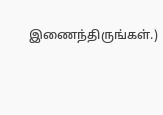இணைந்திருங்கள்.)